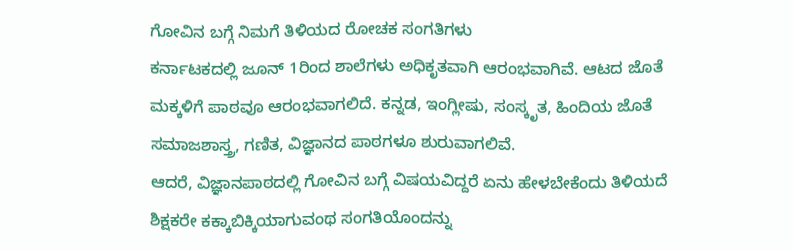ಗೋವಿನ ಬಗ್ಗೆ ನಿಮಗೆ ತಿಳಿಯದ ರೋಚಕ ಸಂಗತಿಗಳು
ಕರ್ನಾಟಕದಲ್ಲಿ ಜೂನ್ 1ರಿಂದ ಶಾಲೆಗಳು ಅಧಿಕೃತವಾಗಿ ಆರಂಭವಾಗಿವೆ. ಆಟದ ಜೊತೆ ಮಕ್ಕಳಿಗೆ ಪಾಠವೂ ಆರಂಭವಾಗಲಿದೆ. ಕನ್ನಡ, ಇಂಗ್ಲೀಷು, ಸಂಸ್ಕೃತ, ಹಿಂದಿಯ ಜೊತೆ ಸಮಾಜಶಾಸ್ತ್ರ, ಗಣಿತ, ವಿಜ್ಞಾನದ ಪಾಠಗಳೂ ಶುರುವಾಗಲಿವೆ.
ಆದರೆ, ವಿಜ್ಞಾನಪಾಠದಲ್ಲಿ ಗೋವಿನ ಬಗ್ಗೆ ವಿಷಯವಿದ್ದರೆ ಏನು ಹೇಳಬೇಕೆಂದು ತಿಳಿಯದೆ ಶಿಕ್ಷಕರೇ ಕಕ್ಕಾಬಿಕ್ಕಿಯಾಗುವಂಥ ಸಂಗತಿಯೊಂದನ್ನು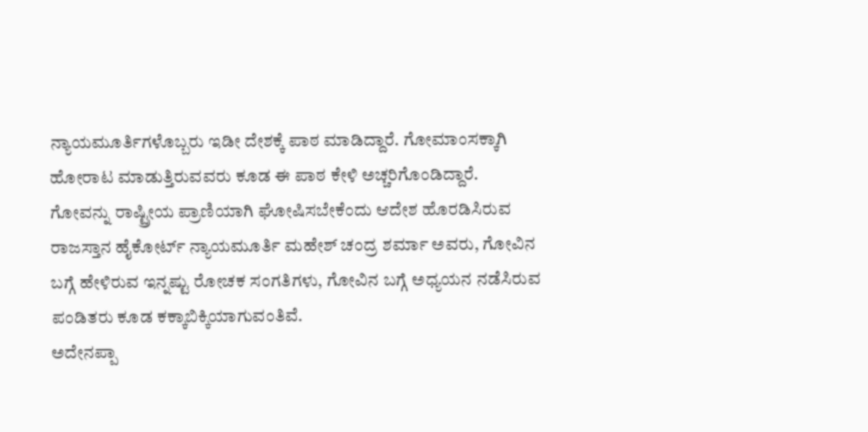ನ್ಯಾಯಮೂರ್ತಿಗಳೊಬ್ಬರು ಇಡೀ ದೇಶಕ್ಕೆ ಪಾಠ ಮಾಡಿದ್ದಾರೆ. ಗೋಮಾಂಸಕ್ಕಾಗಿ ಹೋರಾಟ ಮಾಡುತ್ತಿರುವವರು ಕೂಡ ಈ ಪಾಠ ಕೇಳಿ ಅಚ್ಚರಿಗೊಂಡಿದ್ದಾರೆ.
ಗೋವನ್ನು ರಾಷ್ಟ್ರೀಯ ಪ್ರಾಣಿಯಾಗಿ ಘೋಷಿಸಬೇಕೆಂದು ಆದೇಶ ಹೊರಡಿಸಿರುವ ರಾಜಸ್ತಾನ ಹೈಕೋರ್ಟ್ ನ್ಯಾಯಮೂರ್ತಿ ಮಹೇಶ್ ಚಂದ್ರ ಶರ್ಮಾ ಅವರು, ಗೋವಿನ ಬಗ್ಗೆ ಹೇಳಿರುವ ಇನ್ನಷ್ಟು ರೋಚಕ ಸಂಗತಿಗಳು, ಗೋವಿನ ಬಗ್ಗೆ ಅಧ್ಯಯನ ನಡೆಸಿರುವ ಪಂಡಿತರು ಕೂಡ ಕಕ್ಕಾಬಿಕ್ಕಿಯಾಗುವಂತಿವೆ.
ಅದೇನಪ್ಪಾ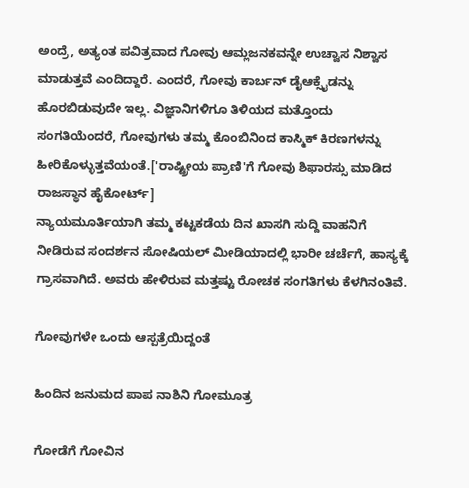ಅಂದ್ರೆ, ಅತ್ಯಂತ ಪವಿತ್ರವಾದ ಗೋವು ಆಮ್ಲಜನಕವನ್ನೇ ಉಚ್ವಾಸ ನಿಶ್ವಾಸ ಮಾಡುತ್ತವೆ ಎಂದಿದ್ದಾರೆ. ಎಂದರೆ, ಗೋವು ಕಾರ್ಬನ್ ಡೈಆಕ್ಸೈಡನ್ನು ಹೊರಬಿಡುವುದೇ ಇಲ್ಲ. ವಿಜ್ಞಾನಿಗಳಿಗೂ ತಿಳಿಯದ ಮತ್ತೊಂದು ಸಂಗತಿಯೆಂದರೆ, ಗೋವುಗಳು ತಮ್ಮ ಕೊಂಬಿನಿಂದ ಕಾಸ್ಮಿಕ್ ಕಿರಣಗಳನ್ನು ಹೀರಿಕೊಳ್ಳುತ್ತವೆಯಂತೆ.['ರಾಷ್ಟ್ರೀಯ ಪ್ರಾಣಿ'ಗೆ ಗೋವು ಶಿಫಾರಸ್ಸು ಮಾಡಿದ ರಾಜಸ್ಥಾನ ಹೈಕೋರ್ಟ್]
ನ್ಯಾಯಮೂರ್ತಿಯಾಗಿ ತಮ್ಮ ಕಟ್ಟಕಡೆಯ ದಿನ ಖಾಸಗಿ ಸುದ್ದಿ ವಾಹನಿಗೆ ನೀಡಿರುವ ಸಂದರ್ಶನ ಸೋಷಿಯಲ್ ಮೀಡಿಯಾದಲ್ಲಿ ಭಾರೀ ಚರ್ಚೆಗೆ, ಹಾಸ್ಯಕ್ಕೆ ಗ್ರಾಸವಾಗಿದೆ. ಅವರು ಹೇಳಿರುವ ಮತ್ತಷ್ಟು ರೋಚಕ ಸಂಗತಿಗಳು ಕೆಳಗಿನಂತಿವೆ.

ಗೋವುಗಳೇ ಒಂದು ಆಸ್ಪತ್ರೆಯಿದ್ದಂತೆ

ಹಿಂದಿನ ಜನುಮದ ಪಾಪ ನಾಶಿನಿ ಗೋಮೂತ್ರ

ಗೋಡೆಗೆ ಗೋವಿನ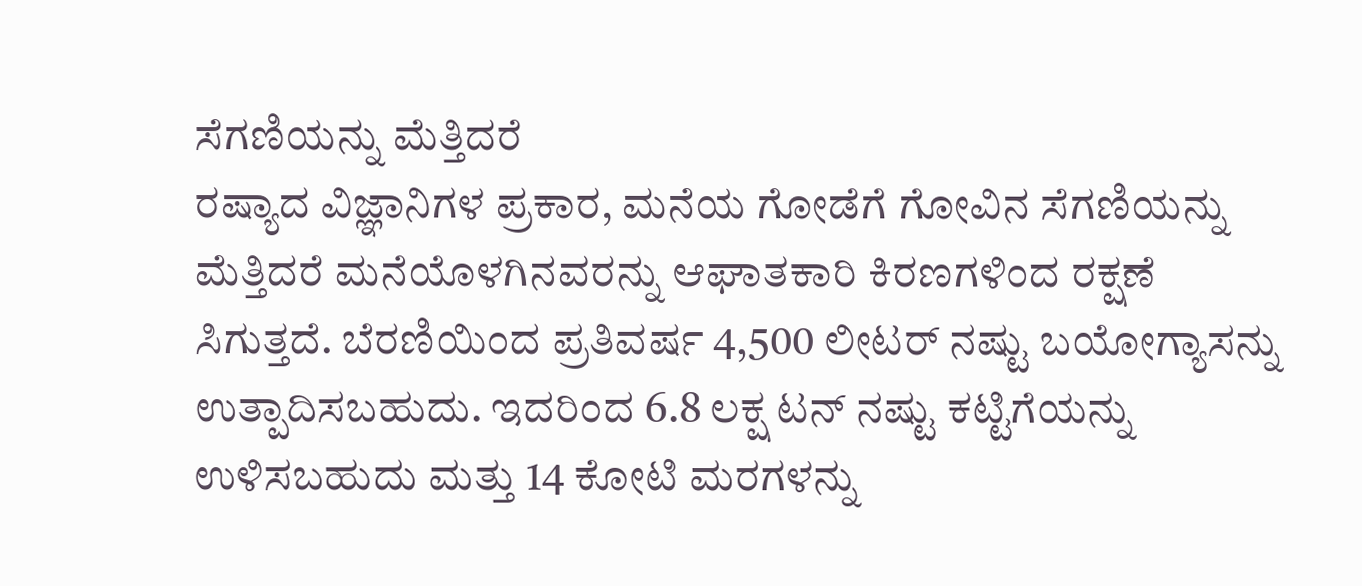ಸೆಗಣಿಯನ್ನು ಮೆತ್ತಿದರೆ
ರಷ್ಯಾದ ವಿಜ್ಞಾನಿಗಳ ಪ್ರಕಾರ, ಮನೆಯ ಗೋಡೆಗೆ ಗೋವಿನ ಸೆಗಣಿಯನ್ನು ಮೆತ್ತಿದರೆ ಮನೆಯೊಳಗಿನವರನ್ನು ಆಘಾತಕಾರಿ ಕಿರಣಗಳಿಂದ ರಕ್ಷಣೆ ಸಿಗುತ್ತದೆ. ಬೆರಣಿಯಿಂದ ಪ್ರತಿವರ್ಷ 4,500 ಲೀಟರ್ ನಷ್ಟು ಬಯೋಗ್ಯಾಸನ್ನು ಉತ್ಪಾದಿಸಬಹುದು. ಇದರಿಂದ 6.8 ಲಕ್ಷ ಟನ್ ನಷ್ಟು ಕಟ್ಟಿಗೆಯನ್ನು ಉಳಿಸಬಹುದು ಮತ್ತು 14 ಕೋಟಿ ಮರಗಳನ್ನು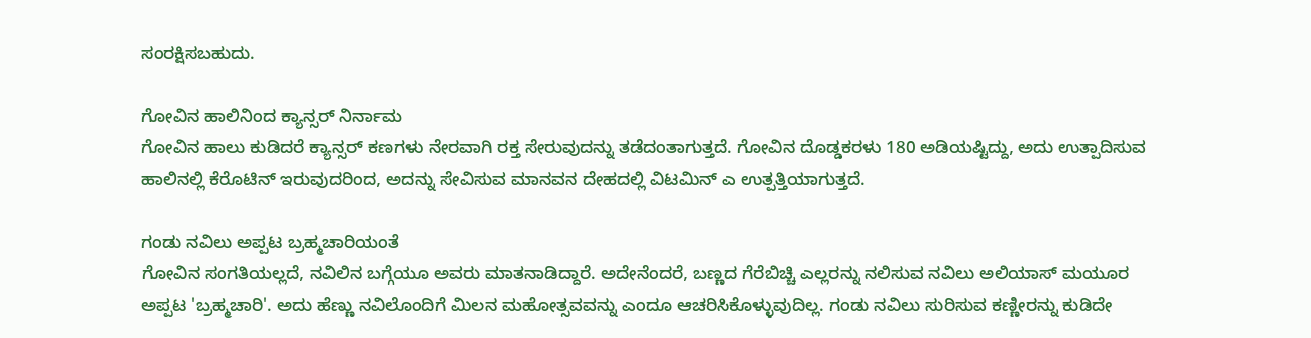ಸಂರಕ್ಷಿಸಬಹುದು.

ಗೋವಿನ ಹಾಲಿನಿಂದ ಕ್ಯಾನ್ಸರ್ ನಿರ್ನಾಮ
ಗೋವಿನ ಹಾಲು ಕುಡಿದರೆ ಕ್ಯಾನ್ಸರ್ ಕಣಗಳು ನೇರವಾಗಿ ರಕ್ತ ಸೇರುವುದನ್ನು ತಡೆದಂತಾಗುತ್ತದೆ. ಗೋವಿನ ದೊಡ್ಡಕರಳು 180 ಅಡಿಯಷ್ಟಿದ್ದು, ಅದು ಉತ್ಪಾದಿಸುವ ಹಾಲಿನಲ್ಲಿ ಕೆರೊಟಿನ್ ಇರುವುದರಿಂದ, ಅದನ್ನು ಸೇವಿಸುವ ಮಾನವನ ದೇಹದಲ್ಲಿ ವಿಟಮಿನ್ ಎ ಉತ್ಪತ್ತಿಯಾಗುತ್ತದೆ.

ಗಂಡು ನವಿಲು ಅಪ್ಪಟ ಬ್ರಹ್ಮಚಾರಿಯಂತೆ
ಗೋವಿನ ಸಂಗತಿಯಲ್ಲದೆ, ನವಿಲಿನ ಬಗ್ಗೆಯೂ ಅವರು ಮಾತನಾಡಿದ್ದಾರೆ. ಅದೇನೆಂದರೆ, ಬಣ್ಣದ ಗೆರೆಬಿಚ್ಚಿ ಎಲ್ಲರನ್ನು ನಲಿಸುವ ನವಿಲು ಅಲಿಯಾಸ್ ಮಯೂರ ಅಪ್ಪಟ 'ಬ್ರಹ್ಮಚಾರಿ'. ಅದು ಹೆಣ್ಣು ನವಿಲೊಂದಿಗೆ ಮಿಲನ ಮಹೋತ್ಸವವನ್ನು ಎಂದೂ ಆಚರಿಸಿಕೊಳ್ಳುವುದಿಲ್ಲ. ಗಂಡು ನವಿಲು ಸುರಿಸುವ ಕಣ್ಣೀರನ್ನು ಕುಡಿದೇ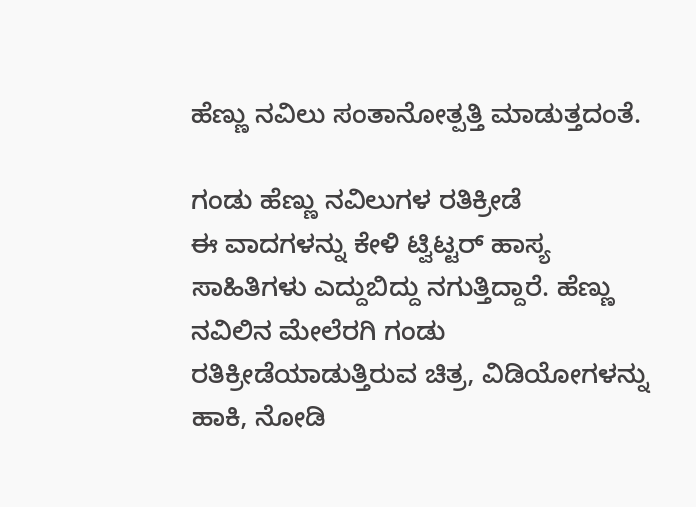ಹೆಣ್ಣು ನವಿಲು ಸಂತಾನೋತ್ಪತ್ತಿ ಮಾಡುತ್ತದಂತೆ.

ಗಂಡು ಹೆಣ್ಣು ನವಿಲುಗಳ ರತಿಕ್ರೀಡೆ
ಈ ವಾದಗಳನ್ನು ಕೇಳಿ ಟ್ವಿಟ್ಟರ್ ಹಾಸ್ಯ ಸಾಹಿತಿಗಳು ಎದ್ದುಬಿದ್ದು ನಗುತ್ತಿದ್ದಾರೆ. ಹೆಣ್ಣು ನವಿಲಿನ ಮೇಲೆರಗಿ ಗಂಡು ರತಿಕ್ರೀಡೆಯಾಡುತ್ತಿರುವ ಚಿತ್ರ, ವಿಡಿಯೋಗಳನ್ನು ಹಾಕಿ, ನೋಡಿ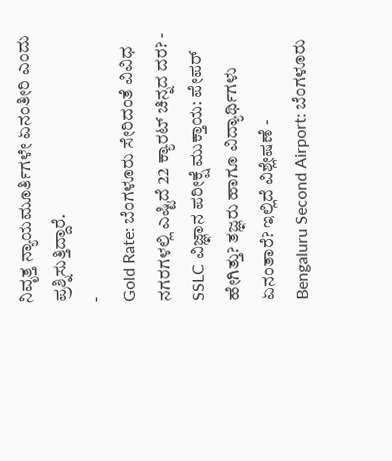ನಿವೃತ್ತ ನ್ಯಾಯಮೂರ್ತಿಗಳೇ ಏನಂತೀರಿ ಎಂದು ಪ್ರಶ್ನಿಸುತ್ತಿದ್ದಾರೆ.
-
Gold Rate: ಬೆಂಗಳೂರು ಸೇರಿದಂತೆ ವಿವಿಧ ನಗರಗಳಲ್ಲಿ ಎಷ್ಟಿದೆ 22 ಕ್ಯಾರಟ್ ಚಿನ್ನದ ದರ? -
SSLC ವಿಜ್ಞಾನ ಪರೀಕ್ಷೆ ಮುಕ್ತಾಯ: ಪೇಪರ್ ಹೇಗಿತ್ತು? ತಜ್ಞರು ಹಾಗೂ ವಿದ್ಯಾರ್ಥಿಗಳು ಏನಂತಾರೆ? ಇಲ್ಲಿದೆ ವಿಶ್ಲೇಷಣೆ -
Bengaluru Second Airport: ಬೆಂಗಳೂರು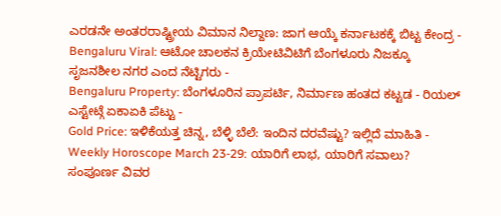ಎರಡನೇ ಅಂತರರಾಷ್ಟ್ರೀಯ ವಿಮಾನ ನಿಲ್ದಾಣ: ಜಾಗ ಆಯ್ಕೆ ಕರ್ನಾಟಕಕ್ಕೆ ಬಿಟ್ಟ ಕೇಂದ್ರ -
Bengaluru Viral: ಆಟೋ ಚಾಲಕನ ಕ್ರಿಯೇಟಿವಿಟಿಗೆ ಬೆಂಗಳೂರು ನಿಜಕ್ಕೂ ಸೃಜನಶೀಲ ನಗರ ಎಂದ ನೆಟ್ಟಿಗರು -
Bengaluru Property: ಬೆಂಗಳೂರಿನ ಪ್ರಾಪರ್ಟಿ, ನಿರ್ಮಾಣ ಹಂತದ ಕಟ್ಟಡ - ರಿಯಲ್ ಎಸ್ಟೇಟ್ಗೆ ಏಕಾಏಕಿ ಪೆಟ್ಟು -
Gold Price: ಇಳಿಕೆಯತ್ತ ಚಿನ್ನ, ಬೆಳ್ಳಿ ಬೆಲೆ: ಇಂದಿನ ದರವೆಷ್ಟು? ಇಲ್ಲಿದೆ ಮಾಹಿತಿ -
Weekly Horoscope March 23-29: ಯಾರಿಗೆ ಲಾಭ, ಯಾರಿಗೆ ಸವಾಲು? ಸಂಪೂರ್ಣ ವಿವರ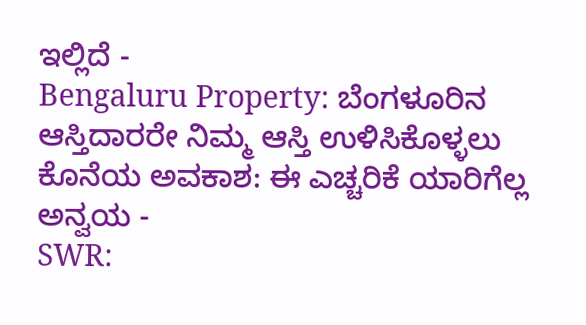ಇಲ್ಲಿದೆ -
Bengaluru Property: ಬೆಂಗಳೂರಿನ ಆಸ್ತಿದಾರರೇ ನಿಮ್ಮ ಆಸ್ತಿ ಉಳಿಸಿಕೊಳ್ಳಲು ಕೊನೆಯ ಅವಕಾಶ: ಈ ಎಚ್ಚರಿಕೆ ಯಾರಿಗೆಲ್ಲ ಅನ್ವಯ -
SWR: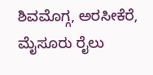ಶಿವಮೊಗ್ಗ, ಅರಸೀಕೆರೆ, ಮೈಸೂರು ರೈಲು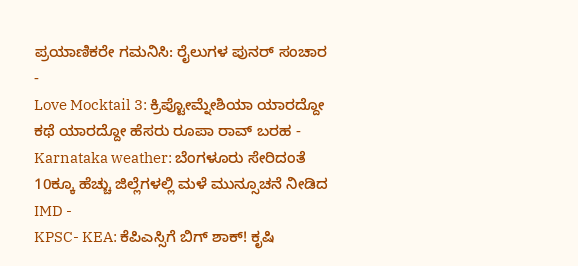ಪ್ರಯಾಣಿಕರೇ ಗಮನಿಸಿ: ರೈಲುಗಳ ಪುನರ್ ಸಂಚಾರ -
Love Mocktail 3: ಕ್ರಿಪ್ಟೋಮ್ನೇಶಿಯಾ ಯಾರದ್ದೋ ಕಥೆ ಯಾರದ್ದೋ ಹೆಸರು ರೂಪಾ ರಾವ್ ಬರಹ -
Karnataka weather: ಬೆಂಗಳೂರು ಸೇರಿದಂತೆ 10ಕ್ಕೂ ಹೆಚ್ಚು ಜಿಲ್ಲೆಗಳಲ್ಲಿ ಮಳೆ ಮುನ್ಸೂಚನೆ ನೀಡಿದ IMD -
KPSC- KEA: ಕೆಪಿಎಸ್ಸಿಗೆ ಬಿಗ್ ಶಾಕ್! ಕೃಷಿ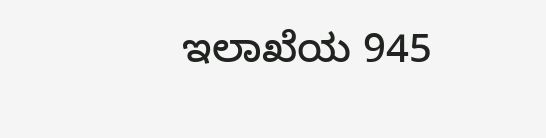ಇಲಾಖೆಯ 945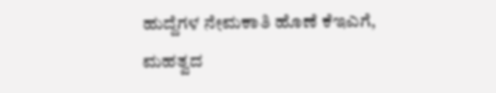ಹುದ್ದೆಗಳ ನೇಮಕಾತಿ ಹೊಣೆ ಕೆಇಎಗೆ, ಮಹತ್ವದ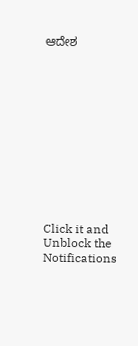ಆದೇಶ












Click it and Unblock the Notifications